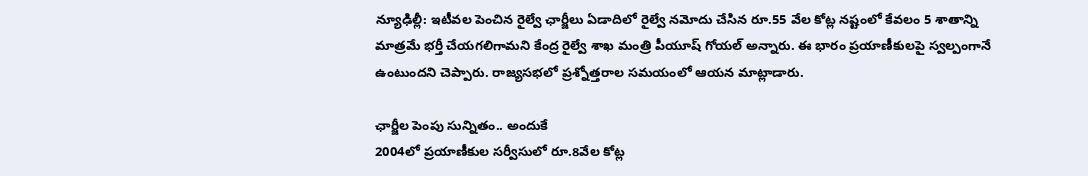న్యూఢిల్లీ: ఇటీవల పెంచిన రైల్వే ఛార్జీలు ఏడాదిలో రైల్వే నమోదు చేసిన రూ.55 వేల కోట్ల నష్టంలో కేవలం 5 శాతాన్ని మాత్రమే భర్తీ చేయగలిగామని కేంద్ర రైల్వే శాఖ మంత్రి పీయూష్ గోయల్ అన్నారు. ఈ భారం ప్రయాణీకులపై స్వల్పంగానే ఉంటుందని చెప్పారు. రాజ్యసభలో ప్రశ్నోత్తరాల సమయంలో ఆయన మాట్లాడారు.

ఛార్జీల పెంపు సున్నితం.. అందుకే
2004లో ప్రయాణీకుల సర్వీసులో రూ.8వేల కోట్ల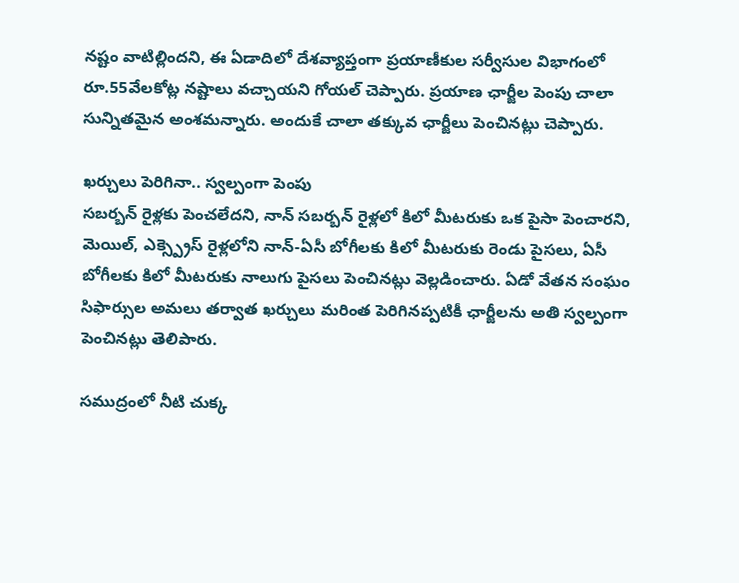నష్టం వాటిల్లిందని, ఈ ఏడాదిలో దేశవ్యాప్తంగా ప్రయాణీకుల సర్వీసుల విభాగంలో రూ.55వేలకోట్ల నష్టాలు వచ్చాయని గోయల్ చెప్పారు. ప్రయాణ ఛార్జీల పెంపు చాలా సున్నితమైన అంశమన్నారు. అందుకే చాలా తక్కువ ఛార్జీలు పెంచినట్లు చెప్పారు.

ఖర్చులు పెరిగినా.. స్వల్పంగా పెంపు
సబర్బన్ రైళ్లకు పెంచలేదని, నాన్ సబర్బన్ రైళ్లలో కిలో మీటరుకు ఒక పైసా పెంచారని, మెయిల్, ఎక్స్ప్రెస్ రైళ్లలోని నాన్-ఏసీ బోగీలకు కిలో మీటరుకు రెండు పైసలు, ఏసీ బోగీలకు కిలో మీటరుకు నాలుగు పైసలు పెంచినట్లు వెల్లడించారు. ఏడో వేతన సంఘం సిఫార్సుల అమలు తర్వాత ఖర్చులు మరింత పెరిగినప్పటికీ ఛార్జీలను అతి స్వల్పంగా పెంచినట్లు తెలిపారు.

సముద్రంలో నీటి చుక్క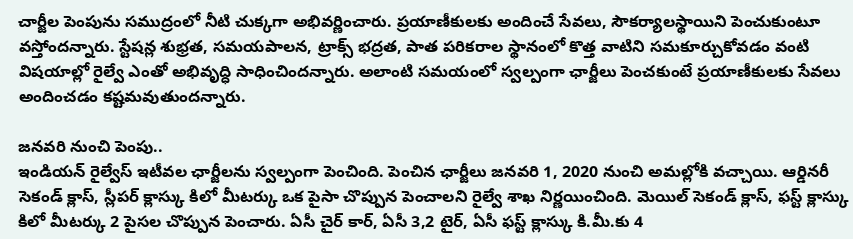చార్జీల పెంపును సముద్రంలో నీటి చుక్కగా అభివర్ణించారు. ప్రయాణీకులకు అందించే సేవలు, సౌకర్యాలస్థాయిని పెంచుకుంటూ వస్తోందన్నారు. స్టేషన్ల శుభ్రత, సమయపాలన, ట్రాక్స్ భద్రత, పాత పరికరాల స్థానంలో కొత్త వాటిని సమకూర్చుకోవడం వంటి విషయాల్లో రైల్వే ఎంతో అభివృద్ధి సాధించిందన్నారు. అలాంటి సమయంలో స్వల్పంగా ఛార్జీలు పెంచకుంటే ప్రయాణీకులకు సేవలు అందించడం కష్టమవుతుందన్నారు.

జనవరి నుంచి పెంపు..
ఇండియన్ రైల్వేస్ ఇటీవల ఛార్జీలను స్వల్పంగా పెంచింది. పెంచిన ఛార్జీలు జనవరి 1, 2020 నుంచి అమల్లోకి వచ్చాయి. ఆర్డినరీ సెకండ్ క్లాస్, స్లీపర్ క్లాస్కు కిలో మీటర్కు ఒక పైసా చొప్పున పెంచాలని రైల్వే శాఖ నిర్ణయించింది. మెయిల్ సెకండ్ క్లాస్, ఫస్ట్ క్లాస్కు కిలో మీటర్కు 2 పైసల చొప్పున పెంచారు. ఏసీ చైర్ కార్, ఏసీ 3,2 టైర్, ఏసీ ఫస్ట్ క్లాస్కు కి.మీ.కు 4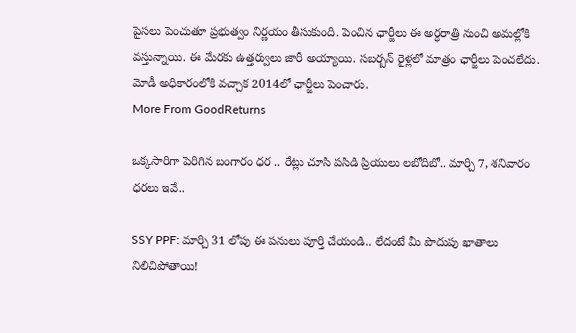పైసలు పెంచుతూ ప్రభుత్వం నిర్ణయం తీసుకుంది. పెంచిన ఛార్జీలు ఈ అర్ధరాత్రి నుంచి అమల్లోకి వస్తున్నాయి. ఈ మేరకు ఉత్తర్వులు జారీ అయ్యాయి. సబర్బన్ రైళ్లలో మాత్రం ఛార్జీలు పెంచలేదు. మోడీ అధికారంలోకి వచ్చాక 2014లో ఛార్జీలు పెంచారు.
More From GoodReturns

ఒక్కసారిగా పెరిగిన బంగారం ధర .. రేట్లు చూసి పసిడి ప్రియులు లబోదిబో.. మార్చి 7, శనివారం ధరలు ఇవే..

SSY PPF: మార్చి 31 లోపు ఈ పనులు పూర్తి చేయండి.. లేదంటే మీ పొదుపు ఖాతాలు నిలిచిపోతాయి!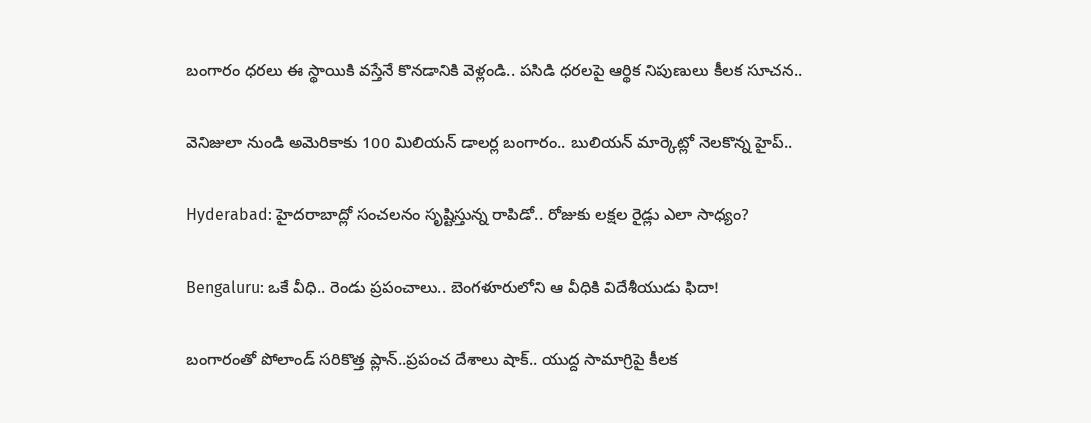బంగారం ధరలు ఈ స్థాయికి వస్తేనే కొనడానికి వెళ్లండి.. పసిడి ధరలపై ఆర్థిక నిపుణులు కీలక సూచన..

వెనిజులా నుండి అమెరికాకు 100 మిలియన్ డాలర్ల బంగారం.. బులియన్ మార్కెట్లో నెలకొన్న హైప్..

Hyderabad: హైదరాబాద్లో సంచలనం సృష్టిస్తున్న రాపిడో.. రోజుకు లక్షల రైడ్లు ఎలా సాధ్యం?

Bengaluru: ఒకే వీధి.. రెండు ప్రపంచాలు.. బెంగళూరులోని ఆ వీధికి విదేశీయుడు ఫిదా!

బంగారంతో పోలాండ్ సరికొత్త ప్లాన్..ప్రపంచ దేశాలు షాక్.. యుద్ద సామాగ్రిపై కీలక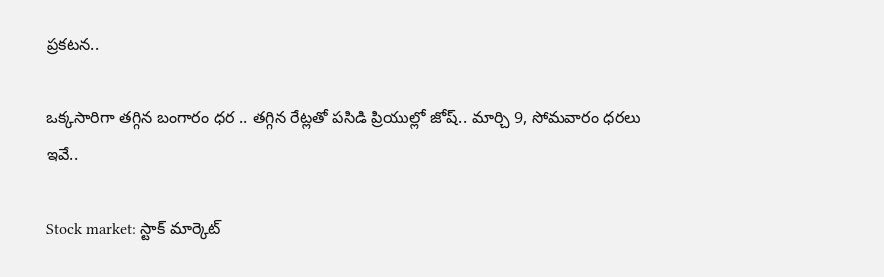ప్రకటన..

ఒక్కసారిగా తగ్గిన బంగారం ధర .. తగ్గిన రేట్లతో పసిడి ప్రియుల్లో జోష్.. మార్చి 9, సోమవారం ధరలు ఇవే..

Stock market: స్టాక్ మార్కెట్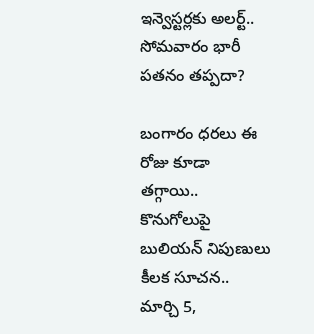ఇన్వెస్టర్లకు అలర్ట్.. సోమవారం భారీ పతనం తప్పదా?

బంగారం ధరలు ఈ రోజు కూడా తగ్గాయి.. కొనుగోలుపై బులియన్ నిపుణులు కీలక సూచన.. మార్చి 5,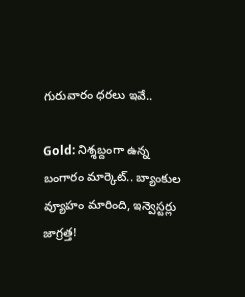గురువారం ధరలు ఇవే..

Gold: నిశ్శబ్దంగా ఉన్న బంగారం మార్కెట్.. బ్యాంకుల వ్యూహం మారింది, ఇన్వెస్టర్లు జాగ్రత్త!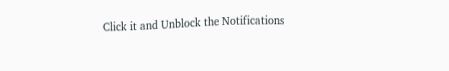Click it and Unblock the Notifications